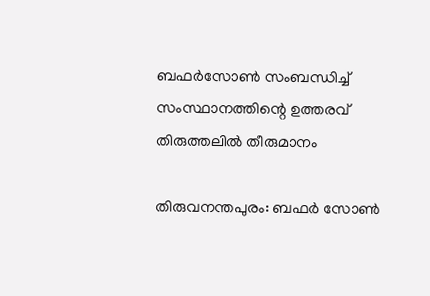ബഫർസോൺ സംബന്ധിച്ച് സംസ്ഥാനത്തിന്റെ ഉത്തരവ് തിരുത്തലിൽ തീരുമാനം

തിരുവനന്തപുരം: ബഫർ സോൺ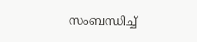സംബന്ധിച്ച്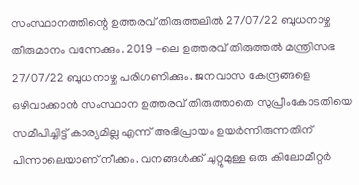സംസ്ഥാനത്തിന്റെ ഉത്തരവ് തിരുത്തലിൽ 27/07/22 ബുധനാഴ്ച തീരുമാനം വന്നേക്കും. 2019 -ലെ ഉത്തരവ് തിരുത്തൽ മന്ത്രിസഭ 27/07/22 ബുധനാഴ്ച പരിഗണിക്കും. ജനവാസ കേന്ദ്രങ്ങളെ ഒഴിവാക്കാൻ സംസ്ഥാന ഉത്തരവ് തിരുത്താതെ സുപ്രീംകോടതിയെ സമീപിച്ചിട്ട് കാര്യമില്ല എന്ന് അഭിപ്രായം ഉയർന്നിരുന്നതിന് പിന്നാലെയാണ് നീക്കം. വനങ്ങൾക്ക് ചുറ്റുമുള്ള ഒരു കിലോമീറ്റർ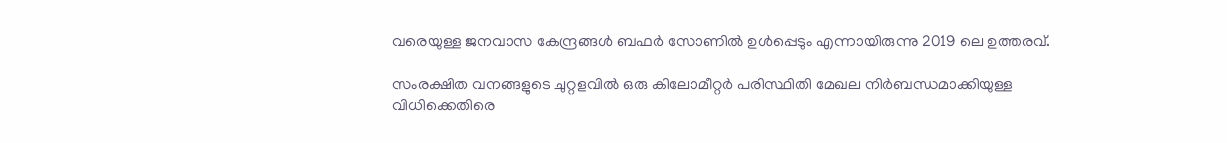വരെയുള്ള ജനവാസ കേന്ദ്രങ്ങൾ ബഫര്‍ സോണിൽ ഉൾപ്പെടും എന്നായിരുന്നു 2019 ലെ ഉത്തരവ്.

സംരക്ഷിത വനങ്ങളുടെ ചുറ്റളവിൽ ഒരു കിലോമീറ്റർ പരിസ്ഥിതി മേഖല നിർബന്ധമാക്കിയുള്ള വിധിക്കെതിരെ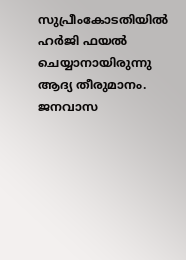സുപ്രീംകോടതിയിൽ ഹർജി ഫയൽ ചെയ്യാനായിരുന്നു ആദ്യ തീരുമാനം. ജനവാസ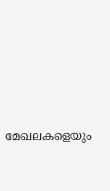മേഖലകളെയും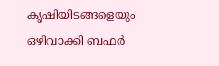കൃഷിയിടങ്ങളെയും ഒഴിവാക്കി ബഫർ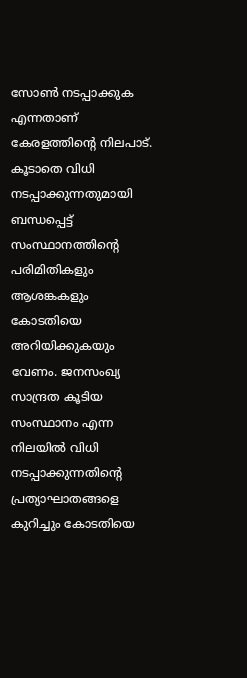സോൺ നടപ്പാക്കുക എന്നതാണ് കേരളത്തിന്റെ നിലപാട്. കൂടാതെ വിധി നടപ്പാക്കുന്നതുമായി ബന്ധപ്പെട്ട് സംസ്ഥാനത്തിന്റെ പരിമിതികളും ആശങ്കകളും കോടതിയെ അറിയിക്കുകയും വേണം. ജനസംഖ്യ സാന്ദ്രത കൂടിയ സംസ്ഥാനം എന്ന നിലയിൽ വിധി നടപ്പാക്കുന്നതിന്റെ പ്രത്യാഘാതങ്ങളെ കുറിച്ചും കോടതിയെ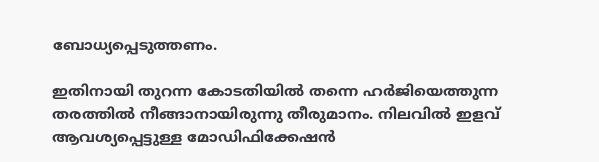ബോധ്യപ്പെടുത്തണം.

ഇതിനായി തുറന്ന കോടതിയിൽ തന്നെ ഹർജിയെത്തുന്ന തരത്തിൽ നീങ്ങാനായിരുന്നു തീരുമാനം. നിലവിൽ ഇളവ് ആവശ്യപ്പെട്ടുള്ള മോഡിഫിക്കേഷൻ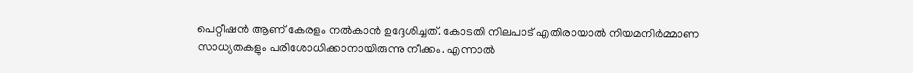പെറ്റീഷൻ ആണ് കേരളം നൽകാൻ ഉദ്ദേശിച്ചത്. കോടതി നിലപാട് എതിരായാൽ നിയമനിർമ്മാണ സാധ്യതകളും പരിശോധിക്കാനായിരുന്നു നീക്കം. എന്നാൽ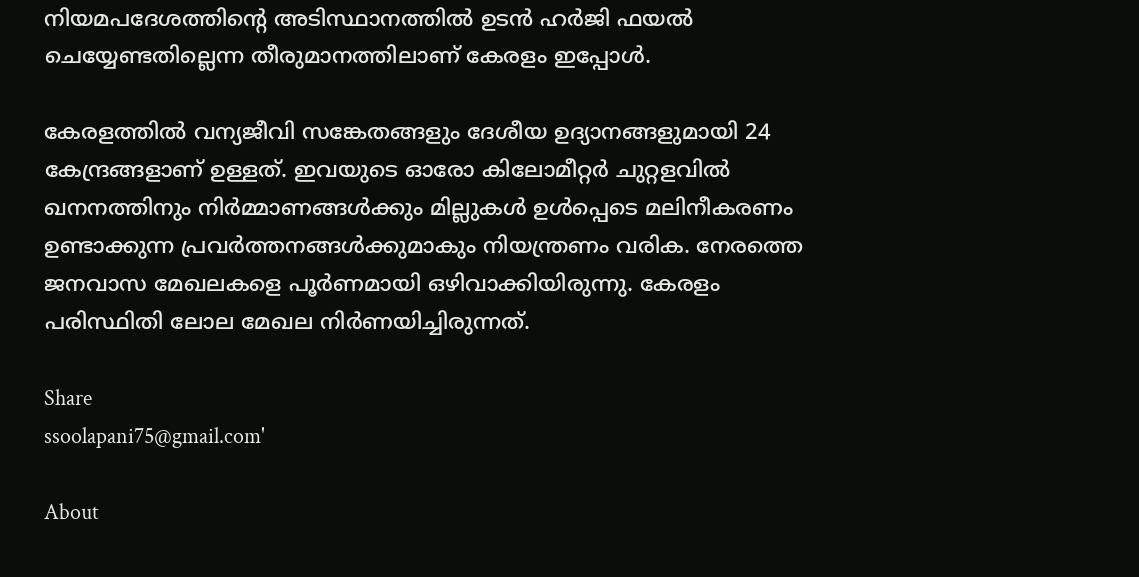നിയമപദേശത്തിന്റെ അടിസ്ഥാനത്തിൽ ഉടൻ ഹർജി ഫയൽ ചെയ്യേണ്ടതില്ലെന്ന തീരുമാനത്തിലാണ് കേരളം ഇപ്പോൾ.

കേരളത്തിൽ വന്യജീവി സങ്കേതങ്ങളും ദേശീയ ഉദ്യാനങ്ങളുമായി 24 കേന്ദ്രങ്ങളാണ് ഉള്ളത്. ഇവയുടെ ഓരോ കിലോമീറ്റർ ചുറ്റളവിൽ ഖനനത്തിനും നിർമ്മാണങ്ങൾക്കും മില്ലുകൾ ഉൾപ്പെടെ മലിനീകരണം ഉണ്ടാക്കുന്ന പ്രവർത്തനങ്ങൾക്കുമാകും നിയന്ത്രണം വരിക. നേരത്തെ ജനവാസ മേഖലകളെ പൂർണമായി ഒഴിവാക്കിയിരുന്നു. കേരളം പരിസ്ഥിതി ലോല മേഖല നിർണയിച്ചിരുന്നത്.

Share
ssoolapani75@gmail.com'

About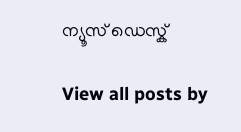ന്യൂസ് ഡെസ്ക്

View all posts by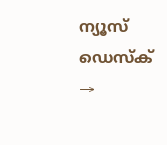ന്യൂസ് ഡെസ്ക് →